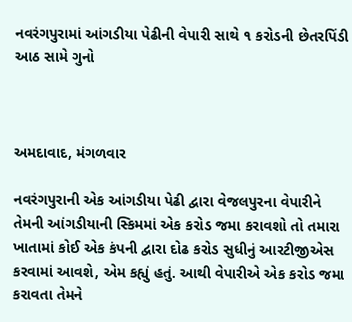નવરંગપુરામાં આંગડીયા પેઢીની વેપારી સાથે ૧ કરોડની છેતરપિંડી આઠ સામે ગુનો



અમદાવાદ, મંગળવાર

નવરંગપુરાની એક આંગડીયા પેઢી દ્વારા વેજલપુરના વેપારીને તેમની આંગડીયાની સ્કિમમાં એક કરોડ જમા કરાવશો તો તમારા ખાતામાં કોઈ એક કંપની દ્વારા દોઢ કરોડ સુધીનું આરટીજીએસ કરવામાં આવશે, એમ કહ્યું હતું. આથી વેપારીએ એક કરોડ જમા કરાવતા તેમને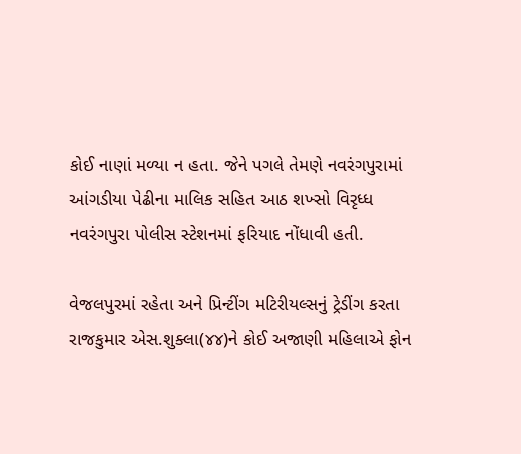કોઈ નાણાં મળ્યા ન હતા. જેને પગલે તેમણે નવરંગપુરામાં આંગડીયા પેઢીના માલિક સહિત આઠ શખ્સો વિરૃધ્ધ નવરંગપુરા પોલીસ સ્ટેશનમાં ફરિયાદ નોંધાવી હતી.

વેજલપુરમાં રહેતા અને પ્રિન્ટીંગ મટિરીયલ્સનું ટ્રેડીંગ કરતા રાજકુમાર એસ.શુક્લા(૪૪)ને કોઈ અજાણી મહિલાએ ફોન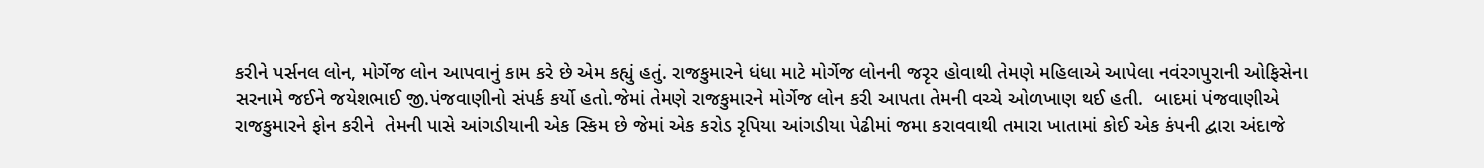કરીને પર્સનલ લોન, મોર્ગેજ લોન આપવાનું કામ કરે છે એમ કહ્યું હતું. રાજકુમારને ધંધા માટે મોર્ગેજ લોનની જરૃર હોવાથી તેમણે મહિલાએ આપેલા નવંરગપુરાની ઓફિસેના સરનામે જઈને જયેશભાઈ જી.પંજવાણીનો સંપર્ક કર્યો હતો.જેમાં તેમણે રાજકુમારને મોર્ગેજ લોન કરી આપતા તેમની વચ્ચે ઓળખાણ થઈ હતી.  બાદમાં પંજવાણીએ રાજકુમારને ફોન કરીને  તેમની પાસે આંગડીયાની એક સ્કિમ છે જેમાં એક કરોડ રૃપિયા આંગડીયા પેઢીમાં જમા કરાવવાથી તમારા ખાતામાં કોઈ એક કંપની દ્વારા અંદાજે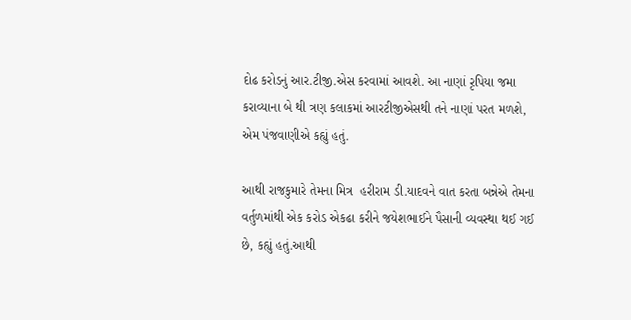દોઢ કરોડનું આર.ટીજી.એસ કરવામાં આવશે. આ નાણાં રૃપિયા જમા કરાવ્યાના બે થી ત્રણ કલાકમાં આરટીજીએસથી તને નાણાં પરત મળશે, એમ પંજવાણીએ કહ્યું હતું.

આથી રાજકુમારે તેમના મિત્ર  હરીરામ ડી.યાદવને વાત કરતા બન્નેએ તેમના વર્તુળમાંથી એક કરોડ એકઢા કરીને જયેશભાઈને પૈસાની વ્યવસ્થા થઈ ગઈ છે, કહ્યું હતું.આથી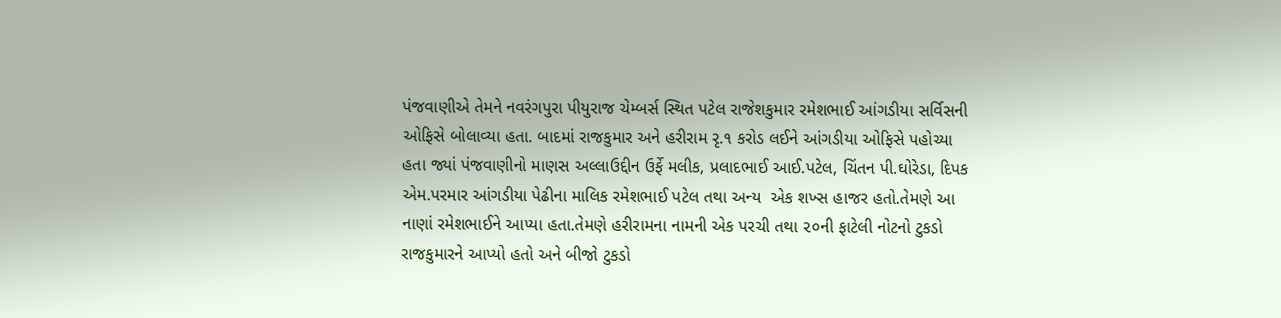પંજવાણીએ તેમને નવરંગપુરા પીયુરાજ ચેમ્બર્સ સ્થિત પટેલ રાજેશકુમાર રમેશભાઈ આંગડીયા સર્વિસની ઓફિસે બોલાવ્યા હતા. બાદમાં રાજકુમાર અને હરીરામ રૃ.૧ કરોડ લઈને આંગડીયા ઓફિસે પહોચ્યા હતા જ્યાં પંજવાણીનો માણસ અલ્લાઉદ્દીન ઉર્ફે મલીક, પ્રલાદભાઈ આઈ.પટેલ, ચિંતન પી.ઘોરેડા, દિપક એમ.પરમાર આંગડીયા પેઢીના માલિક રમેશભાઈ પટેલ તથા અન્ય  એક શખ્સ હાજર હતો.તેમણે આ નાણાં રમેશભાઈને આપ્યા હતા.તેમણે હરીરામના નામની એક પરચી તથા ૨૦ની ફાટેલી નોટનો ટુકડો રાજકુમારને આપ્યો હતો અને બીજો ટુકડો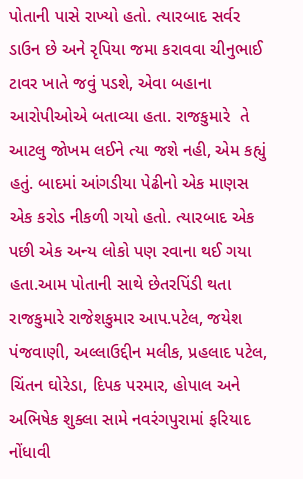પોતાની પાસે રાખ્યો હતો. ત્યારબાદ સર્વર ડાઉન છે અને રૃપિયા જમા કરાવવા ચીનુભાઈ ટાવર ખાતે જવું પડશે, એવા બહાના આરોપીઓએ બતાવ્યા હતા. રાજકુમારે  તે આટલુ જોખમ લઈને ત્યા જશે નહી, એમ કહ્યું હતું. બાદમાં આંગડીયા પેઢીનો એક માણસ એક કરોડ નીકળી ગયો હતો. ત્યારબાદ એક પછી એક અન્ય લોકો પણ રવાના થઈ ગયા હતા.આમ પોતાની સાથે છેતરપિંડી થતા રાજકુમારે રાજેશકુમાર આપ.પટેલ, જયેશ પંજવાણી, અલ્લાઉદ્દીન મલીક, પ્રહલાદ પટેલ, ચિંતન ઘોરેડા, દિપક પરમાર, હોપાલ અને અભિષેક શુક્લા સામે નવરંગપુરામાં ફરિયાદ નોંધાવી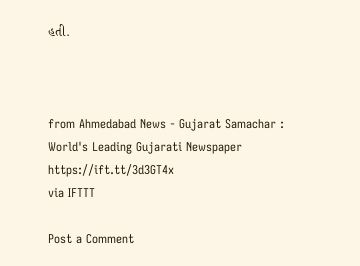હતી.



from Ahmedabad News - Gujarat Samachar : World's Leading Gujarati Newspaper https://ift.tt/3d3GT4x
via IFTTT

Post a Comment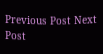Previous Post Next Post